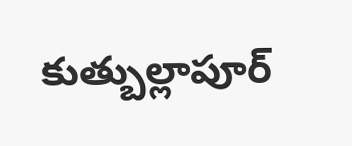కుత్బుల్లాపూర్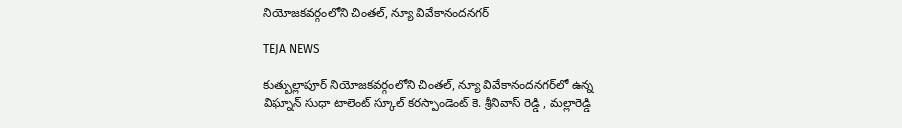నియోజకవర్గంలోని చింతల్, న్యూ వివేకానందనగర్‌

TEJA NEWS

కుత్బుల్లాపూర్ నియోజకవర్గంలోని చింతల్, న్యూ వివేకానందనగర్‌లో ఉన్న విఘ్నాన్ సుధా టాలెంట్ స్కూల్ కరస్పాండెంట్ కె. శ్రీనివాస్ రెడ్డి , మల్లారెడ్డి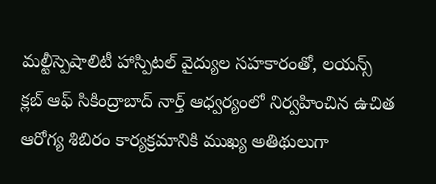మల్టీస్పెషాలిటీ హాస్పిటల్ వైద్యుల సహకారంతో, లయన్స్ క్లబ్ ఆఫ్ సికింద్రాబాద్ నార్త్ ఆధ్వర్యంలో నిర్వహించిన ఉచిత ఆరోగ్య శిబిరం కార్యక్రమానికి ముఖ్య అతిథులుగా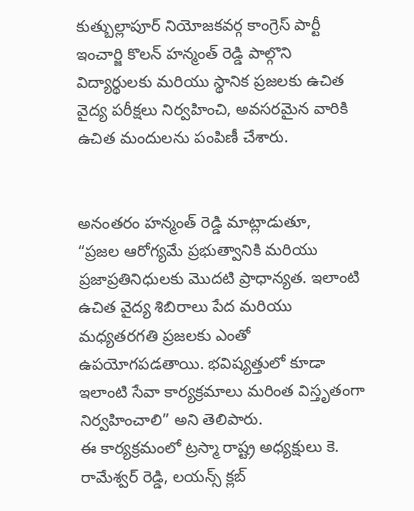కుత్బుల్లాపూర్ నియోజకవర్గ కాంగ్రెస్ పార్టీ ఇంచార్జి కొలన్ హన్మంత్ రెడ్డి పాల్గొని విద్యార్థులకు మరియు స్థానిక ప్రజలకు ఉచిత వైద్య పరీక్షలు నిర్వహించి, అవసరమైన వారికి ఉచిత మందులను పంపిణీ చేశారు.


అనంతరం హన్మంత్ రెడ్డి మాట్లాడుతూ,
“ప్రజల ఆరోగ్యమే ప్రభుత్వానికి మరియు ప్రజాప్రతినిధులకు మొదటి ప్రాధాన్యత. ఇలాంటి ఉచిత వైద్య శిబిరాలు పేద మరియు మధ్యతరగతి ప్రజలకు ఎంతో ఉపయోగపడతాయి. భవిష్యత్తులో కూడా ఇలాంటి సేవా కార్యక్రమాలు మరింత విస్తృతంగా నిర్వహించాలి” అని తెలిపారు.
ఈ కార్యక్రమంలో ట్రస్మా రాష్ట్ర అధ్యక్షులు కె. రామేశ్వర్ రెడ్డి, లయన్స్ క్లబ్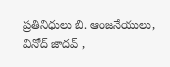ప్రతినిధులు బి. ఆంజనేయులు, వినోద్ జాదవ్ ,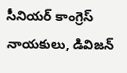సీనియర్ కాంగ్రెస్ నాయకులు, డివిజన్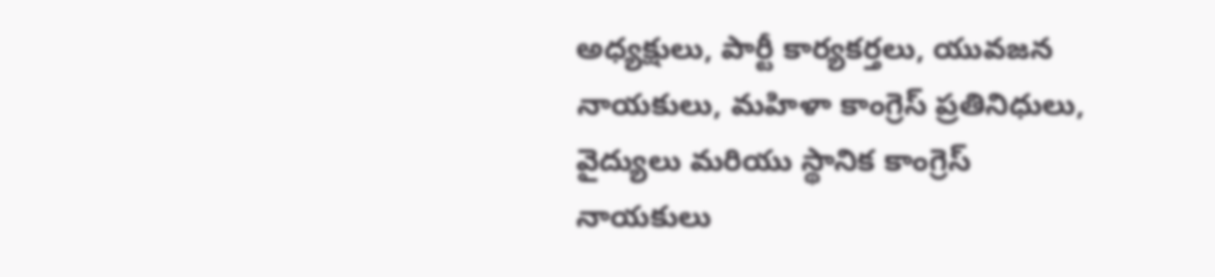అధ్యక్షులు, పార్టీ కార్యకర్తలు, యువజన నాయకులు, మహిళా కాంగ్రెస్ ప్రతినిధులు, వైద్యులు మరియు స్థానిక కాంగ్రెస్ నాయకులు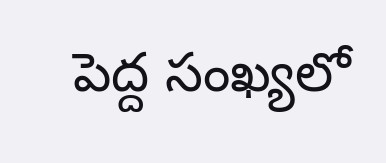పెద్ద సంఖ్యలో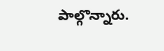పాల్గొన్నారు.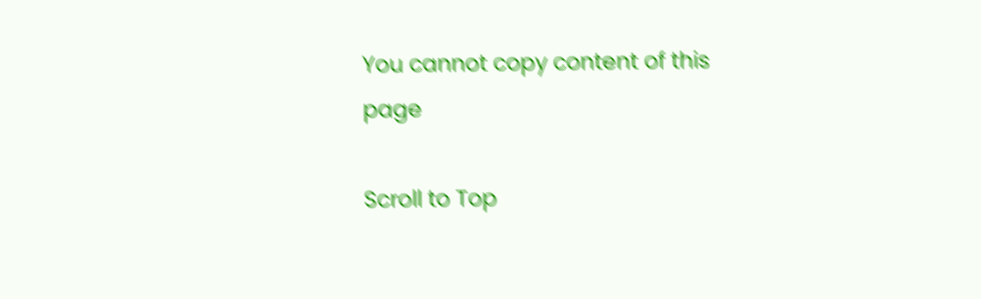You cannot copy content of this page

Scroll to Top